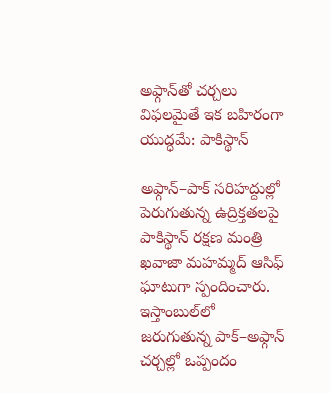అఫ్గాన్‌తో చర్చలు విఫలమైతే ఇక బహిరంగా యుద్ధమే: పాకిస్థాన్

అఫ్గాన్‌–పాక్‌ సరిహద్దుల్లో పెరుగుతున్న ఉద్రిక్తతలపై పాకిస్థాన్‌ రక్షణ మంత్రి ఖవాజా మహమ్మద్‌ ఆసిఫ్‌ ఘాటుగా స్పందించారు. ఇస్తాంబుల్‌లో జరుగుతున్న పాక్‌–అఫ్గాన్‌ చర్చల్లో ఒప్పందం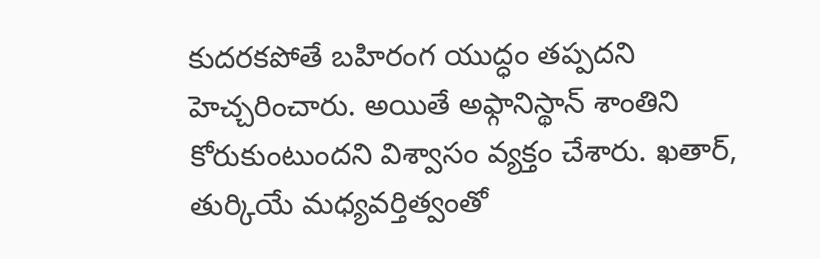కుదరకపోతే బహిరంగ యుద్ధం తప్పదని హెచ్చరించారు. అయితే అఫ్గానిస్థాన్‌ శాంతిని కోరుకుంటుందని విశ్వాసం వ్యక్తం చేశారు. ఖతార్‌, తుర్కియే మధ్యవర్తిత్వంతో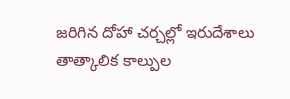జరిగిన దోహా చర్చల్లో ఇరుదేశాలు తాత్కాలిక కాల్పుల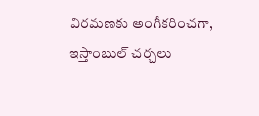విరమణకు అంగీకరించగా, ఇస్తాంబుల్‌ చర్చలు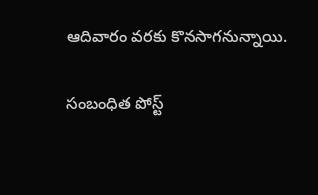ఆదివారం వరకు కొనసాగనున్నాయి.

సంబంధిత పోస్ట్